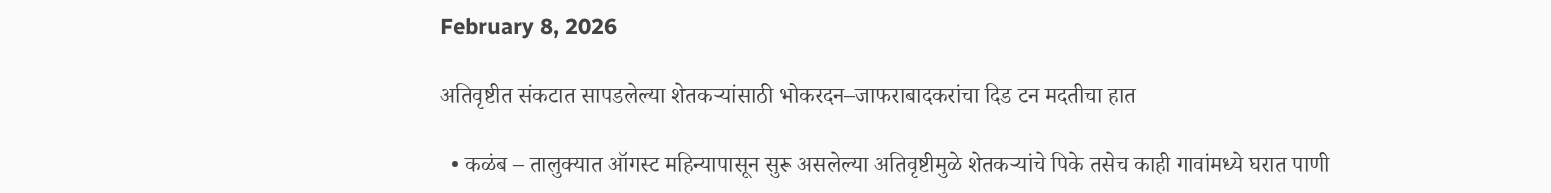February 8, 2026

अतिवृष्टीत संकटात सापडलेल्या शेतकऱ्यांसाठी भोकरदन–जाफराबादकरांचा दिड टन मदतीचा हात

  • कळंब – तालुक्यात ऑगस्ट महिन्यापासून सुरू असलेल्या अतिवृष्टीमुळे शेतकऱ्यांचे पिके तसेच काही गावांमध्ये घरात पाणी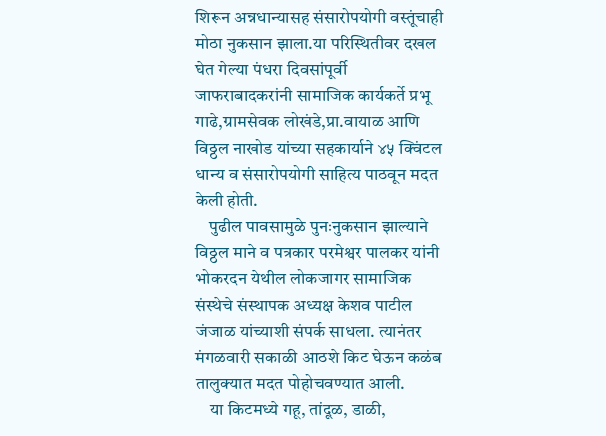शिरून अन्नधान्यासह संसारोपयोगी वस्तूंचाही मोठा नुकसान झाला.या परिस्थितीवर दखल घेत गेल्या पंधरा दिवसांपूर्वी जाफराबादकरांनी सामाजिक कार्यकर्ते प्रभू गाढे,ग्रामसेवक लोखंडे,प्रा.वायाळ आणि विठ्ठल नाखोड यांच्या सहकार्याने ४५ क्विंटल धान्य व संसारोपयोगी साहित्य पाठवून मदत केली होती.
    पुढील पावसामुळे पुनःनुकसान झाल्याने विठ्ठल माने व पत्रकार परमेश्वर पालकर यांनी भोकरदन येथील लोकजागर सामाजिक संस्थेचे संस्थापक अध्यक्ष केशव पाटील जंजाळ यांच्याशी संपर्क साधला. त्यानंतर मंगळवारी सकाळी आठशे किट घेऊन कळंब तालुक्यात मदत पोहोचवण्यात आली.
    या किटमध्ये गहू, तांदूळ, डाळी,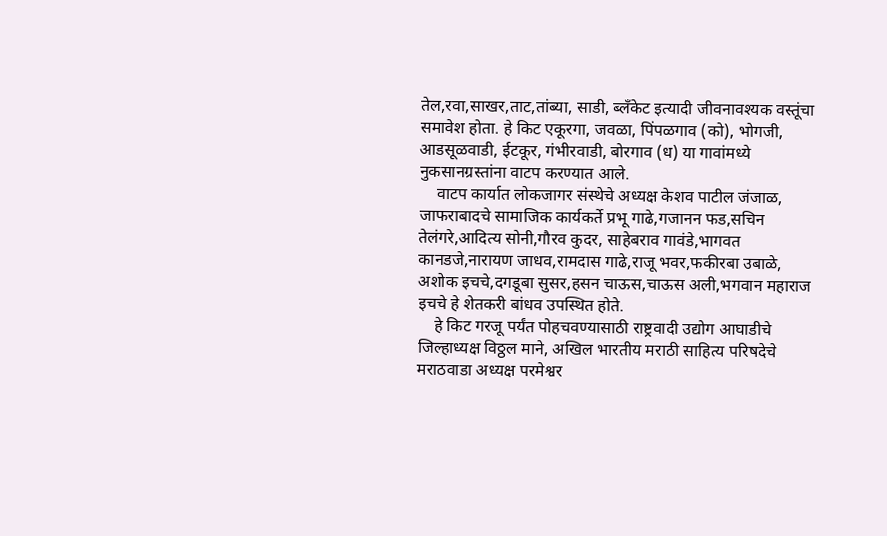तेल,रवा,साखर,ताट,तांब्या, साडी, ब्लँकेट इत्यादी जीवनावश्यक वस्तूंचा समावेश होता. हे किट एकूरगा, जवळा, पिंपळगाव (को), भोगजी, आडसूळवाडी, ईटकूर, गंभीरवाडी, बोरगाव (ध) या गावांमध्ये नुकसानग्रस्तांना वाटप करण्यात आले.
    वाटप कार्यात लोकजागर संस्थेचे अध्यक्ष केशव पाटील जंजाळ, जाफराबादचे सामाजिक कार्यकर्ते प्रभू गाढे,गजानन फड,सचिन तेलंगरे,आदित्य सोनी,गौरव कुदर, साहेबराव गावंडे,भागवत कानडजे,नारायण जाधव,रामदास गाढे,राजू भवर,फकीरबा उबाळे, अशोक इचचे,दगडूबा सुसर,हसन चाऊस,चाऊस अली,भगवान महाराज इचचे हे शेतकरी बांधव उपस्थित होते.
    हे किट गरजू पर्यंत पोहचवण्यासाठी राष्ट्रवादी उद्योग आघाडीचे जिल्हाध्यक्ष विठ्ठल माने, अखिल भारतीय मराठी साहित्य परिषदेचे मराठवाडा अध्यक्ष परमेश्वर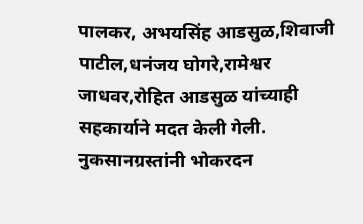पालकर, अभयसिंह आडसुळ,शिवाजी पाटील,धनंजय घोगरे,रामेश्वर जाधवर,रोहित आडसुळ यांच्याही सहकार्याने मदत केली गेली. नुकसानग्रस्तांनी भोकरदन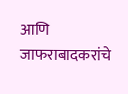आणि जाफराबादकरांचे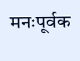मनःपूर्वक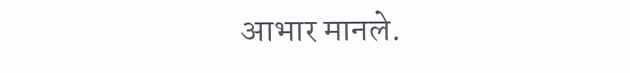आभार मानले.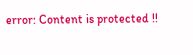error: Content is protected !!